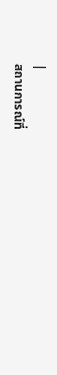|
สถานการณ์ที่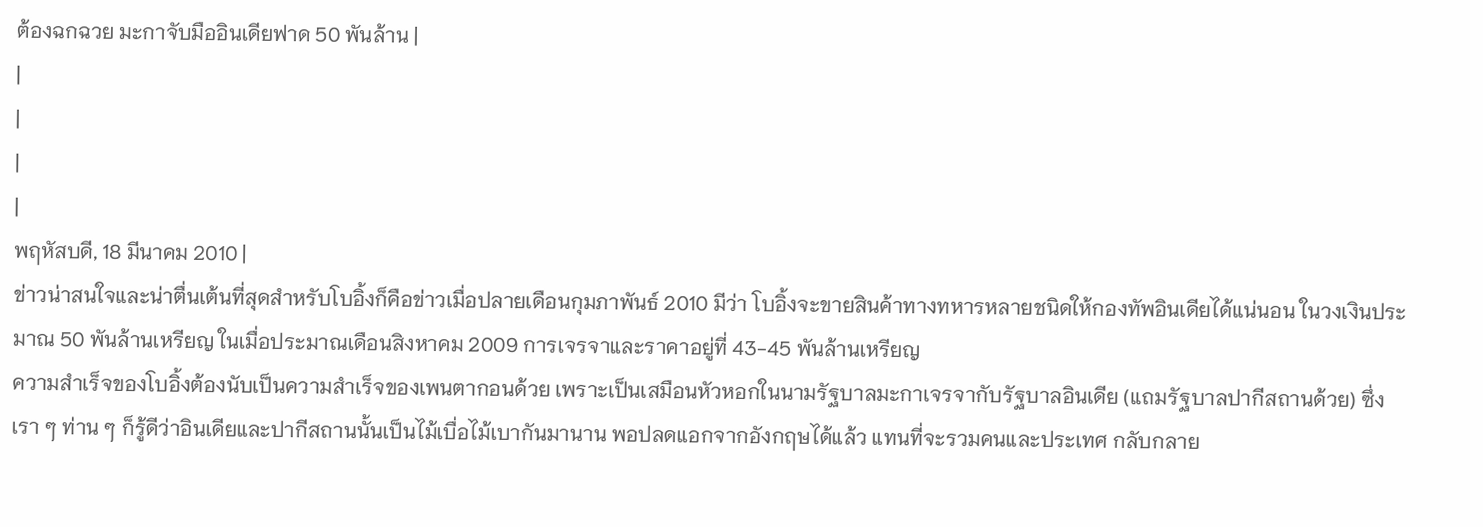ต้องฉกฉวย มะกาจับมืออินเดียฟาด 50 พันล้าน |
|
|
|
|
พฤหัสบดี, 18 มีนาคม 2010 |
ข่าวน่าสนใจและน่าตื่นเต้นที่สุดสำหรับโบอิ้งก็คือข่าวเมื่อปลายเดือนกุมภาพันธ์ 2010 มีว่า โบอิ้งจะขายสินค้าทางทหารหลายชนิดให้กองทัพอินเดียได้แน่นอน ในวงเงินประมาณ 50 พันล้านเหรียญ ในเมื่อประมาณเดือนสิงหาคม 2009 การเจรจาและราคาอยู่ที่ 43-45 พันล้านเหรียญ
ความสำเร็จของโบอิ้งต้องนับเป็นความสำเร็จของเพนตากอนด้วย เพราะเป็นเสมือนหัวหอกในนามรัฐบาลมะกาเจรจากับรัฐบาลอินเดีย (แถมรัฐบาลปากีสถานด้วย) ซึ่งเรา ๆ ท่าน ๆ ก็รู้ดีว่าอินเดียและปากีสถานนั้นเป็นไม้เบื่อไม้เบากันมานาน พอปลดแอกจากอังกฤษได้แล้ว แทนที่จะรวมคนและประเทศ กลับกลาย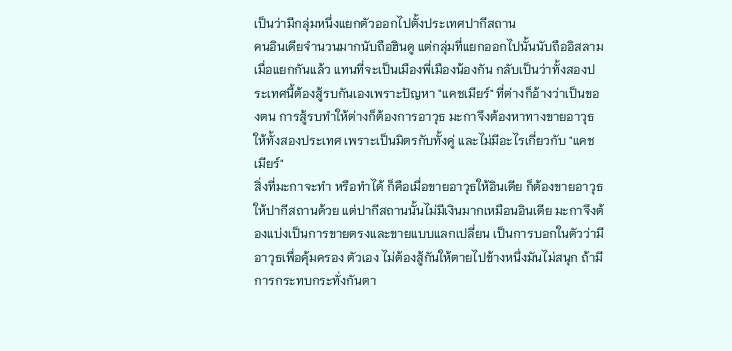เป็นว่ามีกลุ่มหนึ่งแยกตัวออกไปตั้งประเทศปากีสถาน
คนอินเดียจำนวนมากนับถือฮินดู แต่กลุ่มที่แยกออกไปนั้นนับถืออิสลาม เมื่อแยกกันแล้ว แทนที่จะเป็นเมืองพี่เมืองน้องกัน กลับเป็นว่าทั้งสองประเทศนี้ต้องสู้รบกันเองเพราะปัญหา "แคชเมียร์" ที่ต่างก็อ้างว่าเป็นของตน การสู้รบทำให้ต่างก็ต้องการอาวุธ มะกาจึงต้องหาทางขายอาวุธให้ทั้งสองประเทศ เพราะเป็นมิตรกับทั้งคู่ และไม่มีอะไรเกี่ยวกับ "แคชเมียร์"
สิ่งที่มะกาจะทำ หรือทำได้ ก็คือเมื่อขายอาวุธให้อินเดีย ก็ต้องขายอาวุธให้ปากีสถานด้วย แต่ปากีสถานนั้นไม่มีเงินมากเหมือนอินเดีย มะกาจึงต้องแบ่งเป็นการขายตรงและขายแบบแลกเปลี่ยน เป็นการบอกในตัวว่ามีอาวุธเพื่อคุ้มครอง ตัวเอง ไม่ต้องสู้กันให้ตายไปข้างหนึ่งมันไม่สนุก ถ้ามีการกระทบกระทั่งกันตา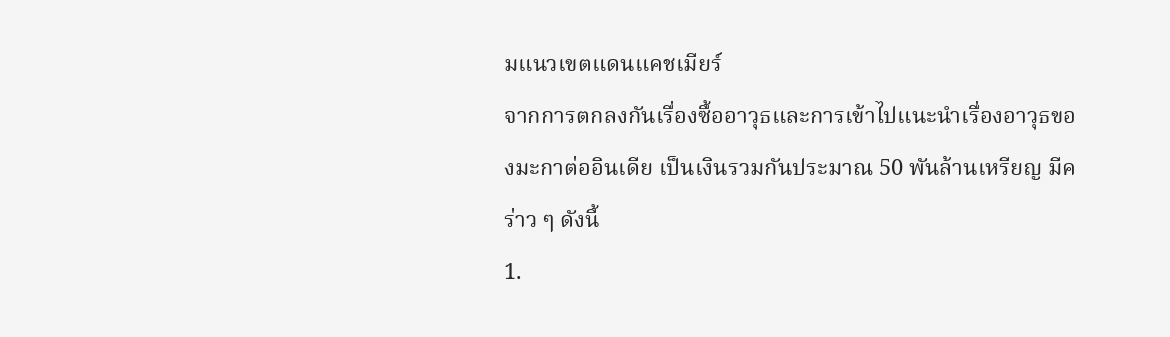มแนวเขตแดนแคชเมียร์
จากการตกลงกันเรื่องซื้ออาวุธและการเข้าไปแนะนำเรื่องอาวุธของมะกาต่ออินเดีย เป็นเงินรวมกันประมาณ 50 พันล้านเหรียญ มีคร่าว ๆ ดังนี้
1.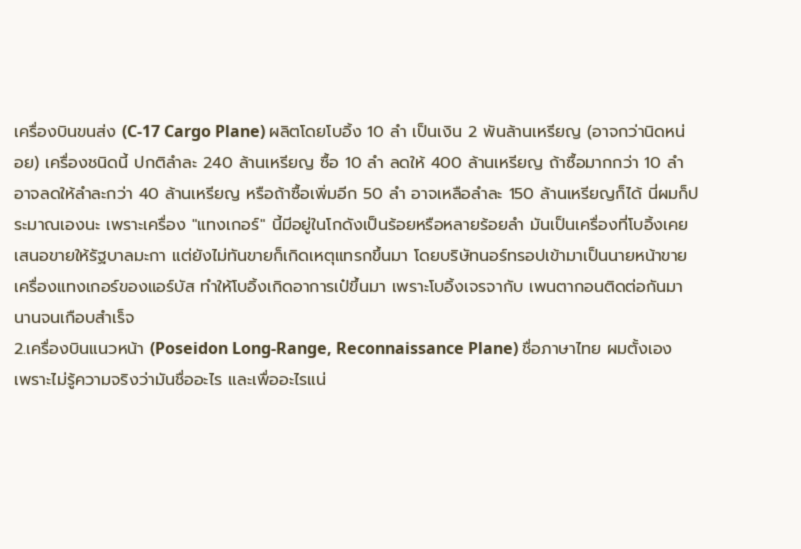เครื่องบินขนส่ง (C-17 Cargo Plane) ผลิตโดยโบอิ้ง 10 ลำ เป็นเงิน 2 พันล้านเหรียญ (อาจกว่านิดหน่อย) เครื่องชนิดนี้ ปกติลำละ 240 ล้านเหรียญ ซื้อ 10 ลำ ลดให้ 400 ล้านเหรียญ ถ้าซื้อมากกว่า 10 ลำ อาจลดให้ลำละกว่า 40 ล้านเหรียญ หรือถ้าซื้อเพิ่มอีก 50 ลำ อาจเหลือลำละ 150 ล้านเหรียญก็ได้ นี่ผมก็ประมาณเองนะ เพราะเครื่อง "แทงเกอร์" นี้มีอยู่ในโกดังเป็นร้อยหรือหลายร้อยลำ มันเป็นเครื่องที่โบอิ้งเคยเสนอขายให้รัฐบาลมะกา แต่ยังไม่ทันขายก็เกิดเหตุแทรกขึ้นมา โดยบริษัทนอร์ทรอปเข้ามาเป็นนายหน้าขายเครื่องแทงเกอร์ของแอร์บัส ทำให้โบอิ้งเกิดอาการเป๋ขึ้นมา เพราะโบอิ้งเจรจากับ เพนตากอนติดต่อกันมานานจนเกือบสำเร็จ
2.เครื่องบินแนวหน้า (Poseidon Long-Range, Reconnaissance Plane) ชื่อภาษาไทย ผมตั้งเอง เพราะไม่รู้ความจริงว่ามันชื่ออะไร และเพื่ออะไรแน่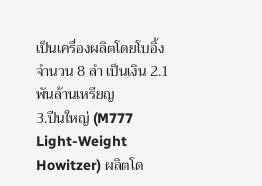เป็นเครื่องผลิตโดยโบอิ้ง จำนวน 8 ลำ เป็นเงิน 2.1 พันล้านเหรียญ
3.ปืนใหญ่ (M777 Light-Weight Howitzer) ผลิตโด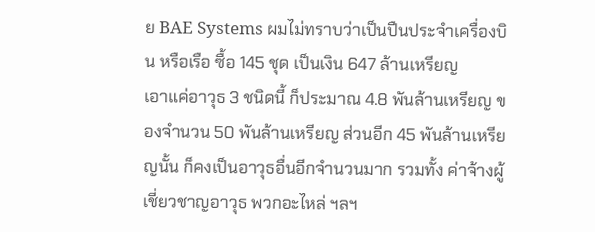ย BAE Systems ผมไม่ทราบว่าเป็นปืนประจำเครื่องบิน หรือเรือ ซื้อ 145 ชุด เป็นเงิน 647 ล้านเหรียญ
เอาแค่อาวุธ 3 ชนิดนี้ ก็ประมาณ 4.8 พันล้านเหรียญ ของจำนวน 50 พันล้านเหรียญ ส่วนอีก 45 พันล้านเหรียญนั้น ก็คงเป็นอาวุธอื่นอีกจำนวนมาก รวมทั้ง ค่าจ้างผู้เชี่ยวชาญอาวุธ พวกอะไหล่ ฯลฯ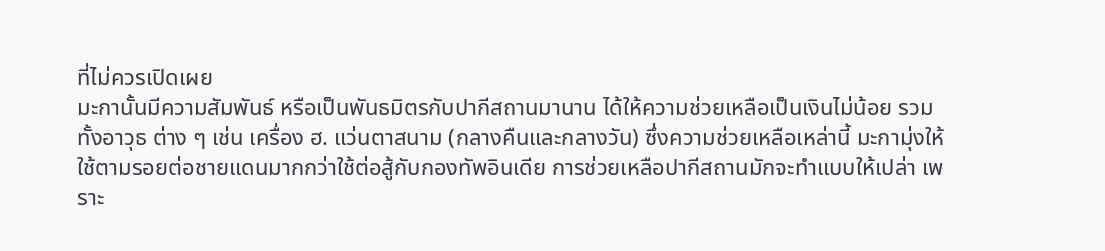ที่ไม่ควรเปิดเผย
มะกานั้นมีความสัมพันธ์ หรือเป็นพันธมิตรกับปากีสถานมานาน ได้ให้ความช่วยเหลือเป็นเงินไม่น้อย รวมทั้งอาวุธ ต่าง ๆ เช่น เครื่อง ฮ. แว่นตาสนาม (กลางคืนและกลางวัน) ซึ่งความช่วยเหลือเหล่านี้ มะกามุ่งให้ใช้ตามรอยต่อชายแดนมากกว่าใช้ต่อสู้กับกองทัพอินเดีย การช่วยเหลือปากีสถานมักจะทำแบบให้เปล่า เพราะ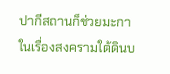ปากีสถานก็ช่วยมะกาในเรื่องสงครามใต้ดินบ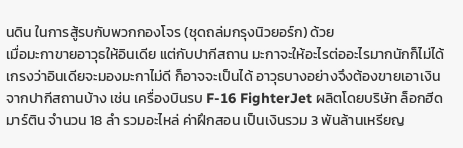นดิน ในการสู้รบกับพวกกองโจร (ชุดถล่มกรุงนิวยอร์ก) ด้วย
เมื่อมะกาขายอาวุธให้อินเดีย แต่กับปากีสถาน มะกาจะให้อะไรต่ออะไรมากนักก็ไม่ได้ เกรงว่าอินเดียจะมองมะกาไม่ดี ก็อาจจะเป็นได้ อาวุธบางอย่างจึงต้องขายเอาเงินจากปากีสถานบ้าง เช่น เครื่องบินรบ F-16 FighterJet ผลิตโดยบริษัท ล็อกฮีด มาร์ติน จำนวน 18 ลำ รวมอะไหล่ ค่าฝึกสอน เป็นเงินรวม 3 พันล้านเหรียญ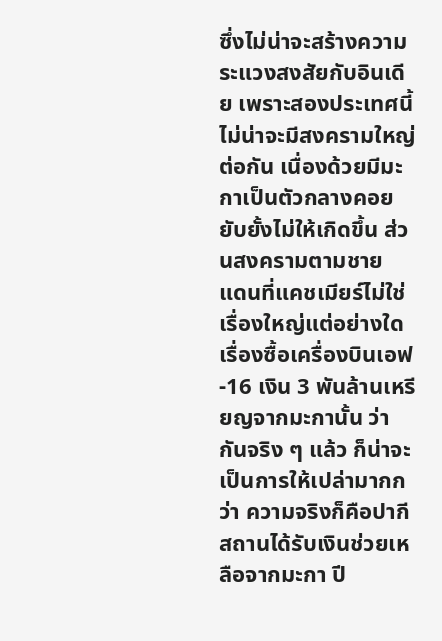ซึ่งไม่น่าจะสร้างความระแวงสงสัยกับอินเดีย เพราะสองประเทศนี้ไม่น่าจะมีสงครามใหญ่ต่อกัน เนื่องด้วยมีมะกาเป็นตัวกลางคอยยับยั้งไม่ให้เกิดขึ้น ส่วนสงครามตามชาย แดนที่แคชเมียร์ไม่ใช่เรื่องใหญ่แต่อย่างใด
เรื่องซื้อเครื่องบินเอฟ-16 เงิน 3 พันล้านเหรียญจากมะกานั้น ว่ากันจริง ๆ แล้ว ก็น่าจะเป็นการให้เปล่ามากกว่า ความจริงก็คือปากีสถานได้รับเงินช่วยเหลือจากมะกา ปี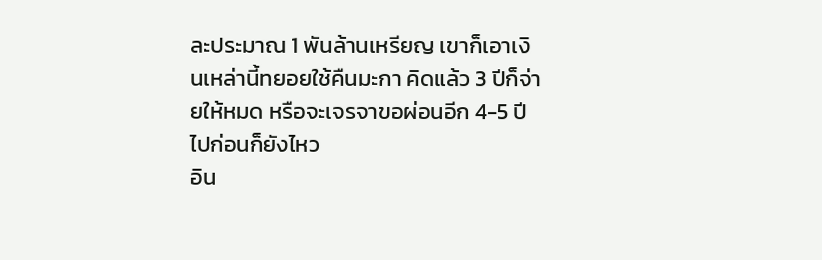ละประมาณ 1 พันล้านเหรียญ เขาก็เอาเงินเหล่านี้ทยอยใช้คืนมะกา คิดแล้ว 3 ปีก็จ่ายให้หมด หรือจะเจรจาขอผ่อนอีก 4-5 ปีไปก่อนก็ยังไหว
อิน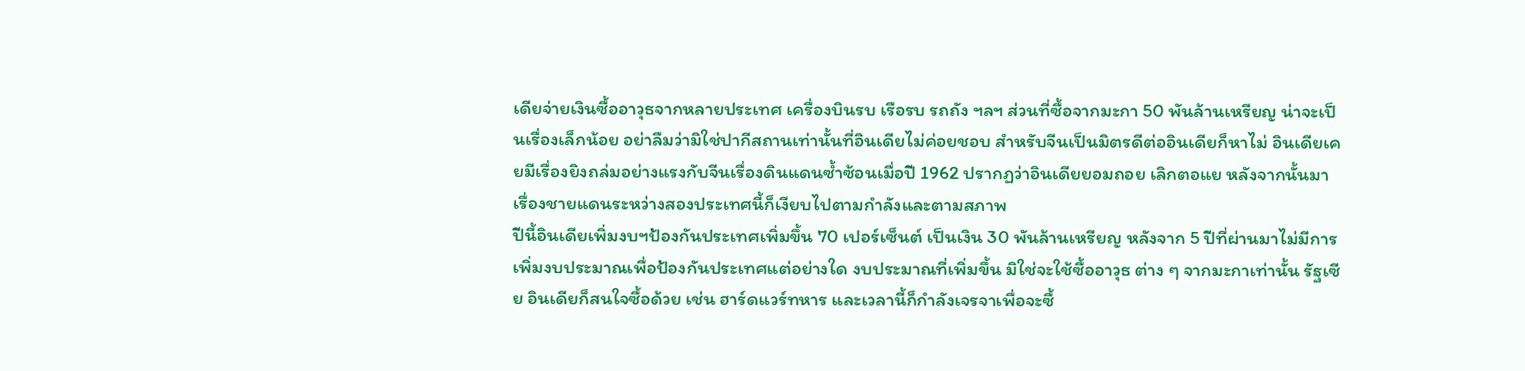เดียจ่ายเงินซื้ออาวุธจากหลายประเทศ เครื่องบินรบ เรือรบ รถถัง ฯลฯ ส่วนที่ซื้อจากมะกา 50 พันล้านเหรียญ น่าจะเป็นเรื่องเล็กน้อย อย่าลืมว่ามิใช่ปากีสถานเท่านั้นที่อินเดียไม่ค่อยชอบ สำหรับจีนเป็นมิตรดีต่ออินเดียก็หาไม่ อินเดียเคยมีเรื่องยิงถล่มอย่างแรงกับจีนเรื่องดินแดนซ้ำซ้อนเมื่อปี 1962 ปรากฏว่าอินเดียยอมถอย เลิกตอแย หลังจากนั้นมา เรื่องชายแดนระหว่างสองประเทศนี้ก็เงียบไปตามกำลังและตามสภาพ
ปีนี้อินเดียเพิ่มงบฯป้องกันประเทศเพิ่มขึ้น 70 เปอร์เซ็นต์ เป็นเงิน 30 พันล้านเหรียญ หลังจาก 5 ปีที่ผ่านมาไม่มีการเพิ่มงบประมาณเพื่อป้องกันประเทศแต่อย่างใด งบประมาณที่เพิ่มขึ้น มิใช่จะใช้ซื้ออาวุธ ต่าง ๆ จากมะกาเท่านั้น รัฐเซีย อินเดียก็สนใจซื้อด้วย เช่น ฮาร์ดแวร์ทหาร และเวลานี้ก็กำลังเจรจาเพื่อจะซื้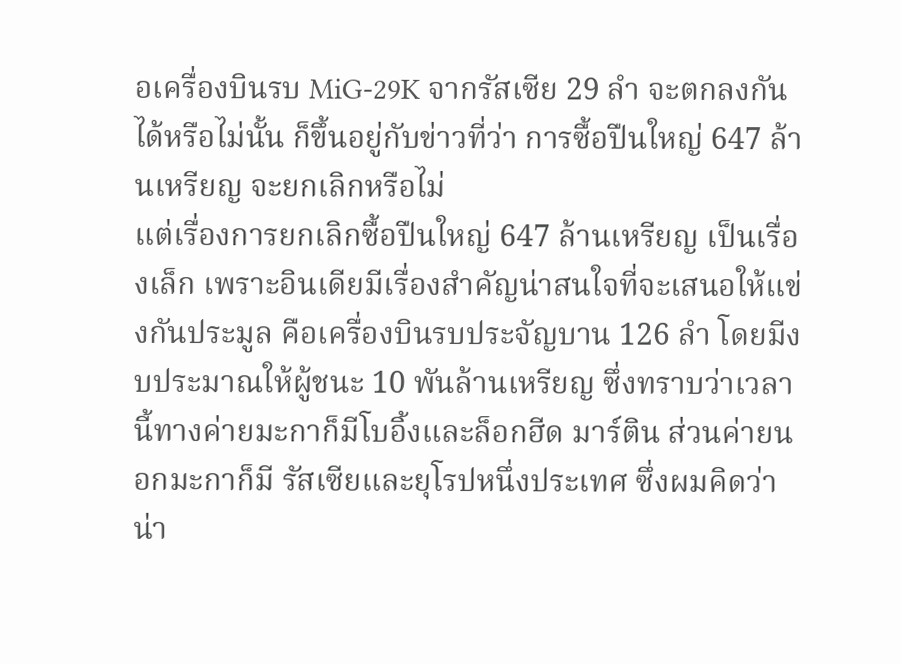อเครื่องบินรบ MiG-29K จากรัสเซีย 29 ลำ จะตกลงกันได้หรือไม่นั้น ก็ขึ้นอยู่กับข่าวที่ว่า การซื้อปืนใหญ่ 647 ล้านเหรียญ จะยกเลิกหรือไม่
แต่เรื่องการยกเลิกซื้อปืนใหญ่ 647 ล้านเหรียญ เป็นเรื่องเล็ก เพราะอินเดียมีเรื่องสำคัญน่าสนใจที่จะเสนอให้แข่งกันประมูล คือเครื่องบินรบประจัญบาน 126 ลำ โดยมีงบประมาณให้ผู้ชนะ 10 พันล้านเหรียญ ซึ่งทราบว่าเวลานี้ทางค่ายมะกาก็มีโบอิ้งและล็อกฮีด มาร์ติน ส่วนค่ายนอกมะกาก็มี รัสเซียและยุโรปหนึ่งประเทศ ซึ่งผมคิดว่าน่า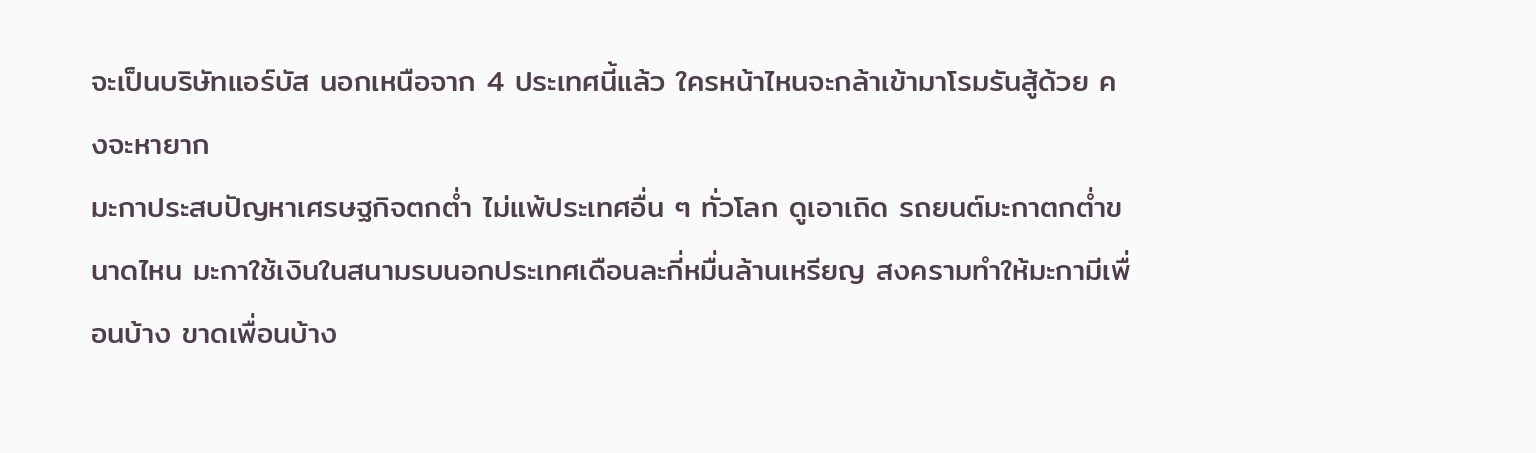จะเป็นบริษัทแอร์บัส นอกเหนือจาก 4 ประเทศนี้แล้ว ใครหน้าไหนจะกล้าเข้ามาโรมรันสู้ด้วย คงจะหายาก
มะกาประสบปัญหาเศรษฐกิจตกต่ำ ไม่แพ้ประเทศอื่น ๆ ทั่วโลก ดูเอาเถิด รถยนต์มะกาตกต่ำขนาดไหน มะกาใช้เงินในสนามรบนอกประเทศเดือนละกี่หมื่นล้านเหรียญ สงครามทำให้มะกามีเพื่อนบ้าง ขาดเพื่อนบ้าง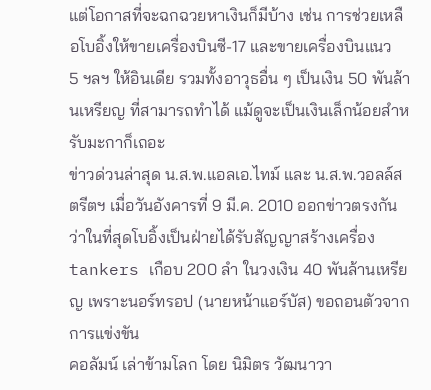แต่โอกาสที่จะฉกฉวยหาเงินก็มีบ้าง เช่น การช่วยเหลือโบอิ้งให้ขายเครื่องบินซี-17 และขายเครื่องบินแนว 5 ฯลฯ ให้อินเดีย รวมทั้งอาวุธอื่น ๆ เป็นเงิน 50 พันล้านเหรียญ ที่สามารถทำได้ แม้ดูจะเป็นเงินเล็กน้อยสำหรับมะกาก็เถอะ
ข่าวด่วนล่าสุด น.ส.พ.แอลเอ.ไทม์ และ น.ส.พ.วอลล์สตรีตฯ เมื่อวันอังคารที่ 9 มี.ค. 2010 ออกข่าวตรงกันว่าในที่สุดโบอิ้งเป็นฝ่ายได้รับสัญญาสร้างเครื่อง tankers เกือบ 200 ลำ ในวงเงิน 40 พันล้านเหรียญ เพราะนอร์ทรอป (นายหน้าแอร์บัส) ขอถอนตัวจากการแข่งขัน
คอลัมน์ เล่าข้ามโลก โดย นิมิตร วัฒนาวา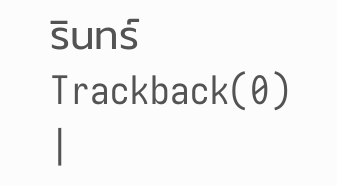รินทร์
Trackback(0)
|